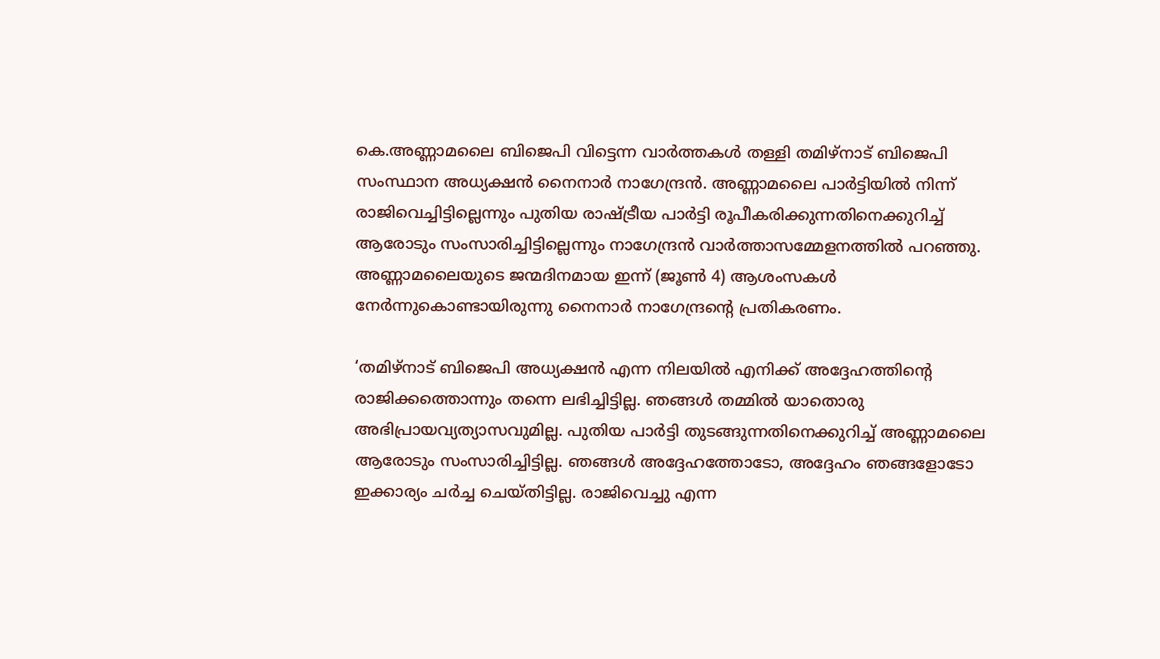കെ.അണ്ണാമലൈ ബിജെപി വിട്ടെന്ന വാർത്തകൾ തള്ളി തമിഴ്‌നാട് ബിജെപി സംസ്ഥാന അധ്യക്ഷൻ നൈനാർ നാഗേന്ദ്രൻ. അണ്ണാമലൈ പാർട്ടിയിൽ നിന്ന് രാജിവെച്ചിട്ടില്ലെന്നും പുതിയ രാഷ്ട്രീയ പാർട്ടി രൂപീകരിക്കുന്നതിനെക്കുറിച്ച് ആരോടും സംസാരിച്ചിട്ടില്ലെന്നും നാഗേന്ദ്രൻ വാർത്താസമ്മേളനത്തിൽ പറഞ്ഞു. അണ്ണാമലൈയുടെ ജന്മദിനമായ ഇന്ന് (ജൂണ്‍ 4) ആശംസകൾ നേർന്നുകൊണ്ടായിരുന്നു നൈനാർ നാഗേന്ദ്രന്‍റെ പ്രതികരണം.

‘തമിഴ്‌നാട് ബിജെപി അധ്യക്ഷൻ എന്ന നിലയിൽ എനിക്ക് അദ്ദേഹത്തിന്റെ രാജിക്കത്തൊന്നും തന്നെ ലഭിച്ചിട്ടില്ല. ഞങ്ങൾ തമ്മിൽ യാതൊരു അഭിപ്രായവ്യത്യാസവുമില്ല. പുതിയ പാർട്ടി തുടങ്ങുന്നതിനെക്കുറിച്ച് അണ്ണാമലൈ ആരോടും സംസാരിച്ചിട്ടില്ല. ഞങ്ങൾ അദ്ദേഹത്തോടോ, അദ്ദേഹം ഞങ്ങളോടോ ഇക്കാര്യം ചർച്ച ചെയ്തിട്ടില്ല. രാജിവെച്ചു എന്ന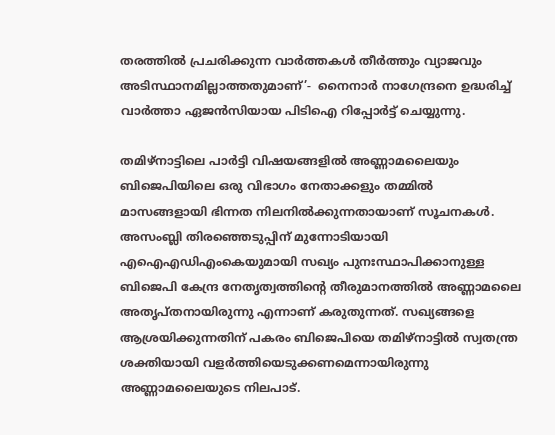തരത്തിൽ പ്രചരിക്കുന്ന വാർത്തകൾ തീർത്തും വ്യാജവും അടിസ്ഥാനമില്ലാത്തതുമാണ്’-  നൈനാർ നാഗേന്ദ്രനെ ഉദ്ധരിച്ച് വാർത്താ ഏജൻസിയായ പിടിഐ റിപ്പോർട്ട് ചെയ്യുന്നു.

തമിഴ്‌നാട്ടിലെ പാർട്ടി വിഷയങ്ങളില്‍ അണ്ണാമലൈയും ബിജെപിയിലെ ഒരു വിഭാഗം നേതാക്കളും തമ്മിൽ മാസങ്ങളായി ഭിന്നത നിലനിൽക്കുന്നതായാണ് സൂചനകൾ. അസംബ്ലി തിരഞ്ഞെടുപ്പിന് മുന്നോടിയായി എഐഎഡിഎംകെയുമായി സഖ്യം പുനഃസ്ഥാപിക്കാനുള്ള ബിജെപി കേന്ദ്ര നേതൃത്വത്തിന്റെ തീരുമാനത്തിൽ അണ്ണാമലൈ അതൃപ്തനായിരുന്നു എന്നാണ് കരുതുന്നത്. സഖ്യങ്ങളെ ആശ്രയിക്കുന്നതിന് പകരം ബിജെപിയെ തമിഴ്‌നാട്ടിൽ സ്വതന്ത്ര ശക്തിയായി വളർത്തിയെടുക്കണമെന്നായിരുന്നു അണ്ണാമലൈയുടെ നിലപാട്.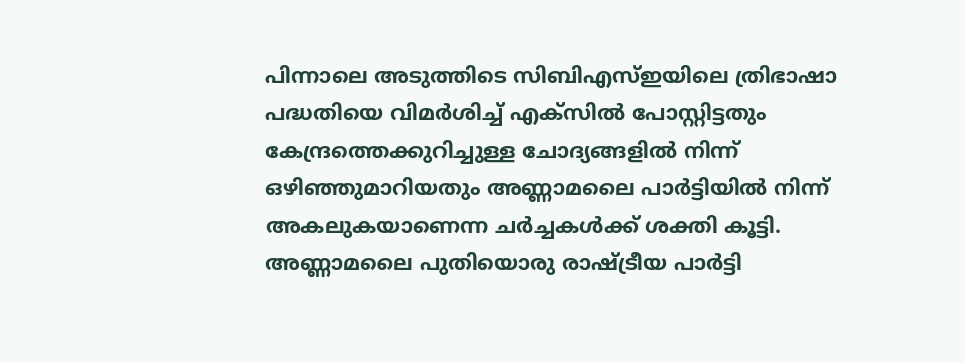പിന്നാലെ അടുത്തിടെ സിബിഎസ്ഇയിലെ ത്രിഭാഷാ പദ്ധതിയെ വിമര്‍ശിച്ച് എക്സില്‍ പോസ്റ്റിട്ടതും കേന്ദ്രത്തെക്കുറിച്ചുള്ള ചോദ്യങ്ങളില്‍ നിന്ന് ഒഴിഞ്ഞുമാറിയതും അണ്ണാമലൈ പാര്‍ട്ടിയില്‍ നിന്ന് അകലുകയാണെന്ന ചര്‍ച്ചകള്‍ക്ക് ശക്തി കൂട്ടി. അണ്ണാമലൈ പുതിയൊരു രാഷ്ട്രീയ പാര്‍ട്ടി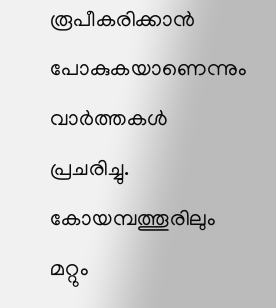രൂപീകരിക്കാന്‍ പോകുകയാണെന്നും വാര്‍ത്തകള്‍ പ്രചരിച്ചു. കോയമ്പത്തൂരിലും മറ്റും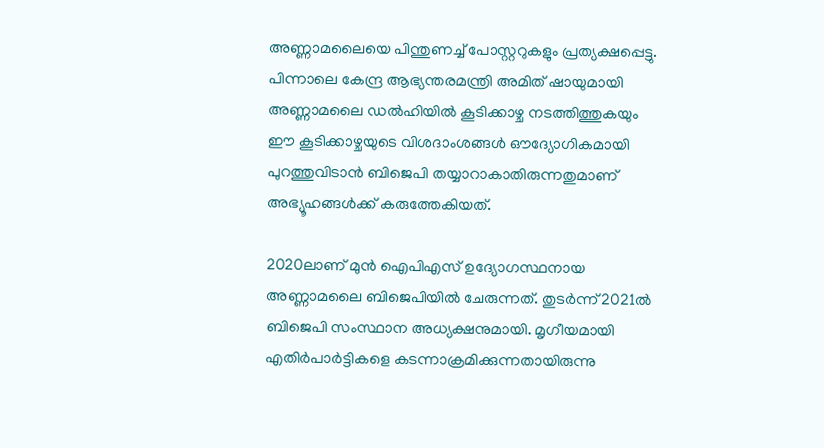അണ്ണാമലൈയെ പിന്തുണച്ച് പോസ്റ്ററുകളും പ്രത്യക്ഷപ്പെട്ടു. പിന്നാലെ കേന്ദ്ര ആഭ്യന്തരമന്ത്രി അമിത് ഷായുമായി അണ്ണാമലൈ ഡൽഹിയിൽ കൂടിക്കാഴ്ച നടത്തിത്തുകയും ഈ കൂടിക്കാഴ്ചയുടെ വിശദാംശങ്ങൾ ഔദ്യോഗികമായി പുറത്തുവിടാൻ ബിജെപി തയ്യാറാകാതിരുന്നതുമാണ് അഭ്യൂഹങ്ങള്‍ക്ക് കരുത്തേകിയത്.

2020ലാണ് മുന്‍ ഐപിഎസ് ഉദ്യോഗസ്ഥനായ അണ്ണാമലൈ ബിജെപിയില്‍ ചേരുന്നത്. തുടര്‍ന്ന് 2021ല്‍ ബിജെപി സംസ്ഥാന അധ്യക്ഷനുമായി. മൃഗീയമായി എതിര്‍പാര്‍ട്ടികളെ കടന്നാക്രമിക്കുന്നതായിരുന്നു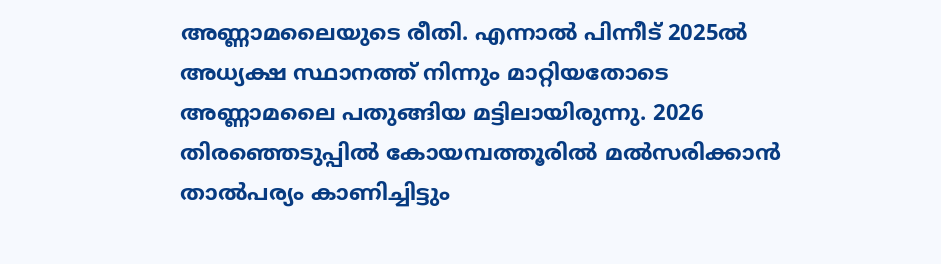അണ്ണാമലൈയുടെ രീതി. എന്നാല്‍ പിന്നീട് 2025ല്‍ അധ്യക്ഷ സ്ഥാനത്ത് നിന്നും മാറ്റിയതോടെ അണ്ണാമലൈ പതുങ്ങിയ മട്ടിലായിരുന്നു. 2026 തിരഞ്ഞെടുപ്പില്‍ കോയമ്പത്തൂരില്‍ മല്‍സരിക്കാന്‍ താല്‍പര്യം കാണിച്ചിട്ടും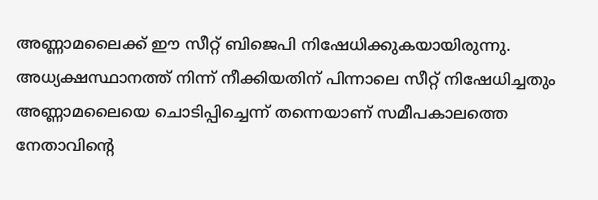അണ്ണാമലൈക്ക് ഈ സീറ്റ് ബിജെപി നിഷേധിക്കുകയായിരുന്നു. അധ്യക്ഷസ്ഥാനത്ത് നിന്ന് നീക്കിയതിന് പിന്നാലെ സീറ്റ് നിഷേധിച്ചതും അണ്ണാമലൈയെ ചൊടിപ്പിച്ചെന്ന് തന്നെയാണ് സമീപകാലത്തെ നേതാവിന്‍റെ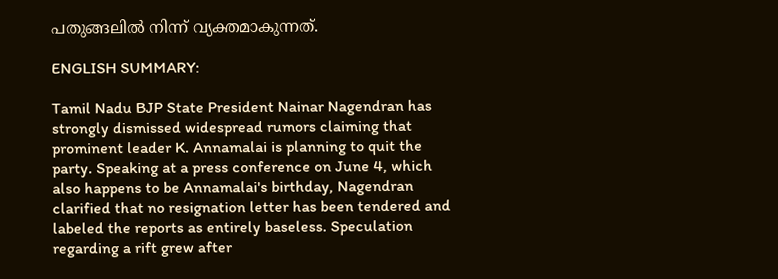പതുങ്ങലില്‍ നിന്ന് വ്യക്തമാകുന്നത്.

ENGLISH SUMMARY:

Tamil Nadu BJP State President Nainar Nagendran has strongly dismissed widespread rumors claiming that prominent leader K. Annamalai is planning to quit the party. Speaking at a press conference on June 4, which also happens to be Annamalai's birthday, Nagendran clarified that no resignation letter has been tendered and labeled the reports as entirely baseless. Speculation regarding a rift grew after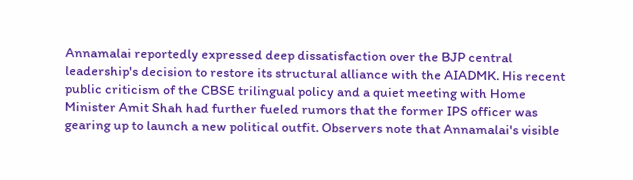Annamalai reportedly expressed deep dissatisfaction over the BJP central leadership's decision to restore its structural alliance with the AIADMK. His recent public criticism of the CBSE trilingual policy and a quiet meeting with Home Minister Amit Shah had further fueled rumors that the former IPS officer was gearing up to launch a new political outfit. Observers note that Annamalai's visible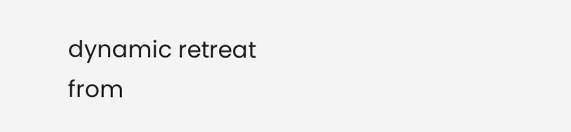dynamic retreat from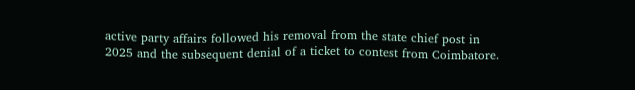active party affairs followed his removal from the state chief post in 2025 and the subsequent denial of a ticket to contest from Coimbatore.